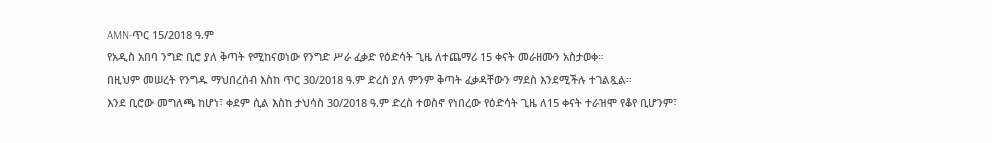AMN-ጥር 15/2018 ዓ.ም
የአዲስ አበባ ንግድ ቢሮ ያለ ቅጣት የሚከናወነው የንግድ ሥራ ፈቃድ የዕድሳት ጊዜ ለተጨማሪ 15 ቀናት መራዘሙን አስታወቀ።
በዚህም መሠረት የንግዱ ማህበረሰብ እስከ ጥር 30/2018 ዓ.ም ድረስ ያለ ምንም ቅጣት ፈቃዳቸውን ማደስ እንደሚችሉ ተገልጿል።
እንደ ቢሮው መግለጫ ከሆነ፣ ቀደም ሲል እስከ ታህሳስ 30/2018 ዓ.ም ድረስ ተወስኖ የነበረው የዕድሳት ጊዜ ለ15 ቀናት ተራዝሞ የቆየ ቢሆንም፣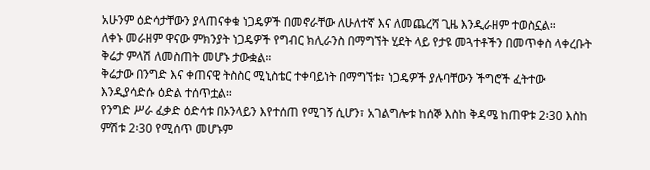አሁንም ዕድሳታቸውን ያላጠናቀቁ ነጋዴዎች በመኖራቸው ለሁለተኛ እና ለመጨረሻ ጊዜ እንዲራዘም ተወስኗል።
ለቀኑ መራዘም ዋናው ምክንያት ነጋዴዎች የግብር ክሊራንስ በማግኘት ሂደት ላይ የታዩ መጓተቶችን በመጥቀስ ላቀረቡት ቅሬታ ምላሽ ለመስጠት መሆኑ ታውቋል።
ቅሬታው በንግድ እና ቀጠናዊ ትስስር ሚኒስቴር ተቀባይነት በማግኘቱ፣ ነጋዴዎች ያሉባቸውን ችግሮች ፈትተው እንዲያሳድሱ ዕድል ተሰጥቷል።
የንግድ ሥራ ፈቃድ ዕድሳቱ በኦንላይን እየተሰጠ የሚገኝ ሲሆን፣ አገልግሎቱ ከሰኞ እስከ ቅዳሜ ከጠዋቱ 2፡30 እስከ ምሽቱ 2፡30 የሚሰጥ መሆኑም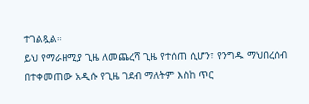ተገልጿል።
ይህ የማራዘሚያ ጊዜ ለመጨረሻ ጊዜ የተሰጠ ሲሆን፣ የንግዱ ማህበረሰብ በተቀመጠው አዲሱ የጊዜ ገደብ ማለትም እስከ ጥር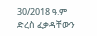30/2018 ዓ.ም ድረስ ፈቃዳቸውን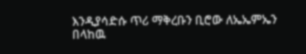እንዲያሳድሱ ጥሪ ማቅረቡን ቢሮው ለኤኤምኤን በላከዉ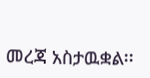መረጃ አስታዉቋል፡፡